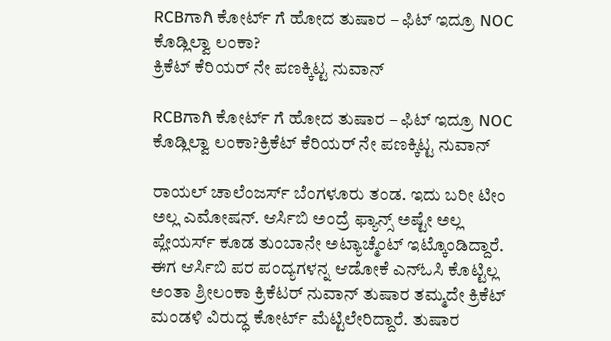RCBಗಾಗಿ ಕೋರ್ಟ್ ಗೆ ಹೋದ ತುಷಾರ – ಫಿಟ್ ಇದ್ರೂ NOC ಕೊಡ್ಲಿಲ್ವಾ ಲಂಕಾ?
ಕ್ರಿಕೆಟ್ ಕೆರಿಯರ್ ನೇ ಪಣಕ್ಕಿಟ್ಟ ನುವಾನ್

RCBಗಾಗಿ ಕೋರ್ಟ್ ಗೆ ಹೋದ ತುಷಾರ – ಫಿಟ್ ಇದ್ರೂ NOC ಕೊಡ್ಲಿಲ್ವಾ ಲಂಕಾ?ಕ್ರಿಕೆಟ್ ಕೆರಿಯರ್ ನೇ ಪಣಕ್ಕಿಟ್ಟ ನುವಾನ್

ರಾಯಲ್ ಚಾಲೆಂಜರ್ಸ್ ಬೆಂಗಳೂರು ತಂಡ. ಇದು ಬರೀ ಟೀಂ ಅಲ್ಲ ಎಮೋಷನ್. ಆರ್ಸಿಬಿ ಅಂದ್ರೆ ಫ್ಯಾನ್ಸ್ ಅಷ್ಟೇ ಅಲ್ಲ ಪ್ಲೇಯರ್ಸ್ ಕೂಡ ತುಂಬಾನೇ ಅಟ್ಯಾಚ್ಮೆಂಟ್ ಇಟ್ಕೊಂಡಿದ್ದಾರೆ. ಈಗ ಆರ್ಸಿಬಿ ಪರ ಪಂದ್ಯಗಳನ್ನ ಆಡೋಕೆ ಎನ್ಓಸಿ ಕೊಟ್ಟಿಲ್ಲ ಅಂತಾ ಶ್ರೀಲಂಕಾ ಕ್ರಿಕೆಟರ್ ನುವಾನ್ ತುಷಾರ ತಮ್ಮದೇ ಕ್ರಿಕೆಟ್ ಮಂಡಳಿ ವಿರುದ್ಧ ಕೋರ್ಟ್ ಮೆಟ್ಟಿಲೇರಿದ್ದಾರೆ. ತುಷಾರ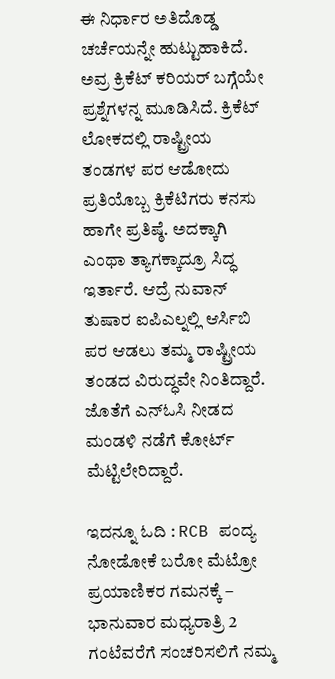ಈ ನಿರ್ಧಾರ ಅತಿದೊಡ್ಡ ಚರ್ಚೆಯನ್ನೇ ಹುಟ್ಟುಹಾಕಿದೆ. ಅವ್ರ ಕ್ರಿಕೆಟ್ ಕರಿಯರ್ ಬಗ್ಗೆಯೇ ಪ್ರಶ್ನೆಗಳನ್ನ ಮೂಡಿಸಿದೆ. ಕ್ರಿಕೆಟ್ ಲೋಕದಲ್ಲಿ ರಾಷ್ಟ್ರೀಯ ತಂಡಗಳ ಪರ ಆಡೋದು ಪ್ರತಿಯೊಬ್ಬ ಕ್ರಿಕೆಟಿಗರು ಕನಸು ಹಾಗೇ ಪ್ರತಿಷ್ಠೆ. ಅದಕ್ಕಾಗಿ ಎಂಥಾ ತ್ಯಾಗಕ್ಕಾದ್ರೂ ಸಿದ್ಧ ಇರ್ತಾರೆ. ಆದ್ರೆ ನುವಾನ್ ತುಷಾರ ಐಪಿಎಲ್ನಲ್ಲಿ ಆರ್ಸಿಬಿ ಪರ ಆಡಲು ತಮ್ಮ ರಾಷ್ಟ್ರೀಯ ತಂಡದ ವಿರುದ್ಧವೇ ನಿಂತಿದ್ದಾರೆ. ಜೊತೆಗೆ ಎನ್ಓಸಿ ನೀಡದ ಮಂಡಳಿ ನಡೆಗೆ ಕೋರ್ಟ್ ಮೆಟ್ಟಿಲೇರಿದ್ದಾರೆ.

ಇದನ್ನೂ ಓದಿ : RCB ಪಂದ್ಯ ನೋಡೋಕೆ ಬರೋ ಮೆಟ್ರೋ ಪ್ರಯಾಣಿಕರ ಗಮನಕ್ಕೆ – ಭಾನುವಾರ ಮಧ್ಯರಾತ್ರಿ 2 ಗಂಟೆವರೆಗೆ ಸಂಚರಿಸಲಿಗೆ ನಮ್ಮ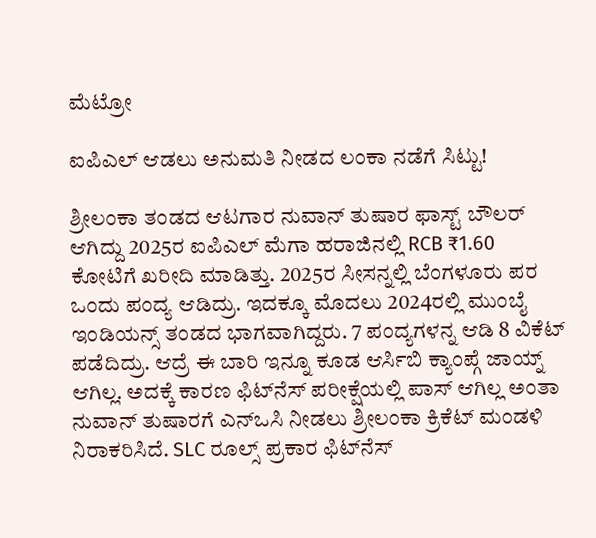ಮೆಟ್ರೋ

ಐಪಿಎಲ್ ಆಡಲು ಅನುಮತಿ ನೀಡದ ಲಂಕಾ ನಡೆಗೆ ಸಿಟ್ಟು!

ಶ್ರೀಲಂಕಾ ತಂಡದ ಆಟಗಾರ ನುವಾನ್ ತುಷಾರ ಫಾಸ್ಟ್ ಬೌಲರ್ ಆಗಿದ್ದು 2025ರ ಐಪಿಎಲ್ ಮೆಗಾ ಹರಾಜಿನಲ್ಲಿ RCB ₹1.60 ಕೋಟಿಗೆ ಖರೀದಿ ಮಾಡಿತ್ತು. 2025ರ ಸೀಸನ್ನಲ್ಲಿ ಬೆಂಗಳೂರು ಪರ ಒಂದು ಪಂದ್ಯ ಆಡಿದ್ರು. ಇದಕ್ಕೂ ಮೊದಲು 2024ರಲ್ಲಿ ಮುಂಬೈ ಇಂಡಿಯನ್ಸ್ ತಂಡದ ಭಾಗವಾಗಿದ್ದರು. 7 ಪಂದ್ಯಗಳನ್ನ ಆಡಿ 8 ವಿಕೆಟ್ ಪಡೆದಿದ್ರು. ಆದ್ರೆ ಈ ಬಾರಿ ಇನ್ನೂ ಕೂಡ ಆರ್ಸಿಬಿ ಕ್ಯಾಂಪ್ಗೆ ಜಾಯ್ನ್ ಆಗಿಲ್ಲ. ಅದಕ್ಕೆ ಕಾರಣ ಫಿಟ್‌ನೆಸ್ ಪರೀಕ್ಷೆಯಲ್ಲಿ ಪಾಸ್ ಆಗಿಲ್ಲ ಅಂತಾ ನುವಾನ್ ತುಷಾರಗೆ ಎನ್‌ಒಸಿ ನೀಡಲು ಶ್ರೀಲಂಕಾ ಕ್ರಿಕೆಟ್ ಮಂಡಳಿ ನಿರಾಕರಿಸಿದೆ. SLC ರೂಲ್ಸ್ ಪ್ರಕಾರ ಫಿಟ್‌ನೆಸ್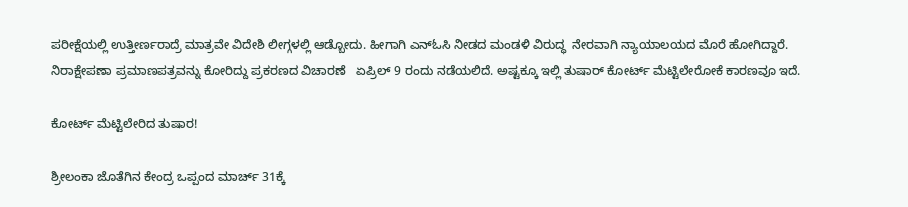ಪರೀಕ್ಷೆಯಲ್ಲಿ ಉತ್ತೀರ್ಣರಾದ್ರೆ ಮಾತ್ರವೇ ವಿದೇಶಿ ಲೀಗ್ಗಳಲ್ಲಿ ಆಡ್ಬೋದು. ಹೀಗಾಗಿ ಎನ್ಓಸಿ ನೀಡದ ಮಂಡಳಿ ವಿರುದ್ಧ  ನೇರವಾಗಿ ನ್ಯಾಯಾಲಯದ ಮೊರೆ ಹೋಗಿದ್ದಾರೆ. ನಿರಾಕ್ಷೇಪಣಾ ಪ್ರಮಾಣಪತ್ರವನ್ನು ಕೋರಿದ್ದು ಪ್ರಕರಣದ ವಿಚಾರಣೆ   ಏಪ್ರಿಲ್ 9 ರಂದು ನಡೆಯಲಿದೆ. ಅಷ್ಟಕ್ಕೂ ಇಲ್ಲಿ ತುಷಾರ್ ಕೋರ್ಟ್ ಮೆಟ್ಟಿಲೇರೋಕೆ ಕಾರಣವೂ ಇದೆ.

ಕೋರ್ಟ್ ಮೆಟ್ಟಿಲೇರಿದ ತುಷಾರ!

ಶ್ರೀಲಂಕಾ ಜೊತೆಗಿನ ಕೇಂದ್ರ ಒಪ್ಪಂದ ಮಾರ್ಚ್ 31ಕ್ಕೆ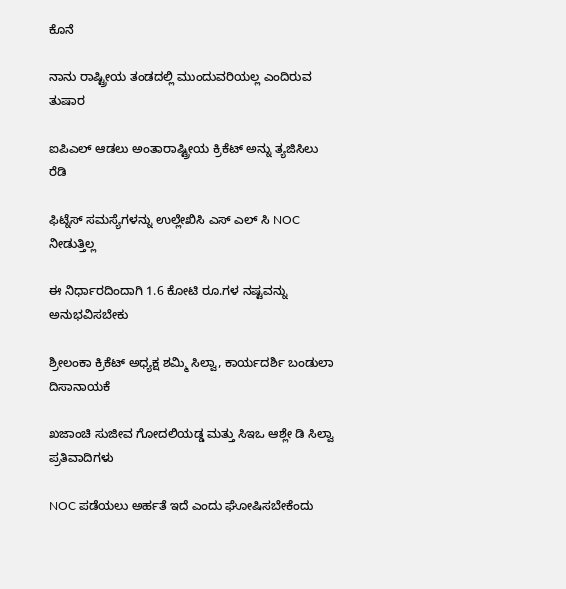ಕೊನೆ

ನಾನು ರಾಷ್ಟ್ರೀಯ ತಂಡದಲ್ಲಿ ಮುಂದುವರಿಯಲ್ಲ ಎಂದಿರುವ ತುಷಾರ

ಐಪಿಎಲ್ ಆಡಲು ಅಂತಾರಾಷ್ಟ್ರೀಯ ಕ್ರಿಕೆಟ್ ಅನ್ನು ತ್ಯಜಿಸಿಲು ರೆಡಿ

ಫಿಟ್ನೆಸ್ ಸಮಸ್ಯೆಗಳನ್ನು ಉಲ್ಲೇಖಿಸಿ ಎಸ್ ಎಲ್ ಸಿ NOC ನೀಡುತ್ತಿಲ್ಲ

ಈ ನಿರ್ಧಾರದಿಂದಾಗಿ 1.6 ಕೋಟಿ ರೂ.ಗಳ ನಷ್ಟವನ್ನು ಅನುಭವಿಸಬೇಕು

ಶ್ರೀಲಂಕಾ ಕ್ರಿಕೆಟ್ ಅಧ್ಯಕ್ಷ ಶಮ್ಮಿ ಸಿಲ್ವಾ, ಕಾರ್ಯದರ್ಶಿ ಬಂಡುಲಾ ದಿಸಾನಾಯಕೆ

ಖಜಾಂಚಿ ಸುಜೀವ ಗೋದಲಿಯಡ್ಡ ಮತ್ತು ಸಿಇಒ ಆಶ್ಲೇ ಡಿ ಸಿಲ್ವಾ ಪ್ರತಿವಾದಿಗಳು

NOC ಪಡೆಯಲು ಅರ್ಹತೆ ಇದೆ ಎಂದು ಘೋಷಿಸಬೇಕೆಂದು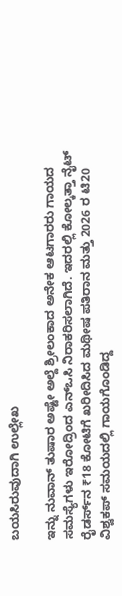ಬಯಸಿರುವುದಾಗಿ ಉಲ್ಲೇಖ

ಇನ್ನು ನುವಾನ್ ತುಷಾರ ಅಷ್ಟೇ ಅಲ್ದೆ ಶ್ರೀಲಂಕಾದ ಅನೇಕ ಆಟಗಾರರು ಗಾಯದ ಸಮಸ್ಯೆಗಳು ಇರೋದ್ರಿಂದ ಎನ್‌ಒಸಿ ನಿರಾಕರಿಸಲಾಗಿದೆ. ಇದರಲ್ಲಿ ಕೋಲ್ಕತ್ತಾ ನೈಟ್ ರೈಡರ್ಸ್‌ನ ₹18 ಕೋಟಿಗೆ ಖರೀದಿಸಿದ ಮಥೀಷ ಪತಿರಾನ ಮತ್ತು 2026 ರ ಟಿ20 ವಿಶ್ವಕಪ್ ಸಮಯದಲ್ಲಿ ಗಾಯಗೊಂಡಿದ್ದ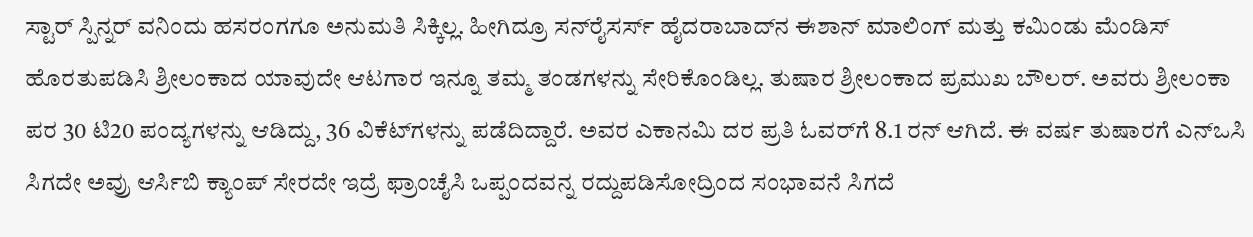ಸ್ಟಾರ್ ಸ್ಪಿನ್ನರ್ ವನಿಂದು ಹಸರಂಗಗೂ ಅನುಮತಿ ಸಿಕ್ಕಿಲ್ಲ. ಹೀಗಿದ್ರೂ ಸನ್‌ರೈಸರ್ಸ್ ಹೈದರಾಬಾದ್‌ನ ಈಶಾನ್ ಮಾಲಿಂಗ್ ಮತ್ತು ಕಮಿಂಡು ಮೆಂಡಿಸ್ ಹೊರತುಪಡಿಸಿ ಶ್ರೀಲಂಕಾದ ಯಾವುದೇ ಆಟಗಾರ ಇನ್ನೂ ತಮ್ಮ ತಂಡಗಳನ್ನು ಸೇರಿಕೊಂಡಿಲ್ಲ. ತುಷಾರ ಶ್ರೀಲಂಕಾದ ಪ್ರಮುಖ ಬೌಲರ್. ಅವರು ಶ್ರೀಲಂಕಾ ಪರ 30 ಟಿ20 ಪಂದ್ಯಗಳನ್ನು ಆಡಿದ್ದು, 36 ವಿಕೆಟ್‌ಗಳನ್ನು ಪಡೆದಿದ್ದಾರೆ. ಅವರ ಎಕಾನಮಿ ದರ ಪ್ರತಿ ಓವರ್‌ಗೆ 8.1 ರನ್ ಆಗಿದೆ. ಈ ವರ್ಷ ತುಷಾರಗೆ ಎನ್ಒಸಿ ಸಿಗದೇ ಅವ್ರು ಆರ್ಸಿಬಿ ಕ್ಯಾಂಪ್ ಸೇರದೇ ಇದ್ರೆ ಫ್ರಾಂಚೈಸಿ ಒಪ್ಪಂದವನ್ನ ರದ್ದುಪಡಿಸೋದ್ರಿಂದ ಸಂಭಾವನೆ ಸಿಗದೆ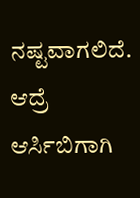ನಷ್ಟವಾಗಲಿದೆ. ಆದ್ರೆ ಆರ್ಸಿಬಿಗಾಗಿ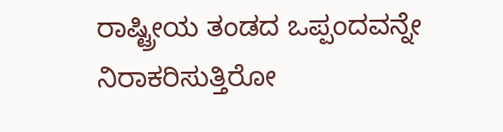ರಾಷ್ಟ್ರೀಯ ತಂಡದ ಒಪ್ಪಂದವನ್ನೇ ನಿರಾಕರಿಸುತ್ತಿರೋ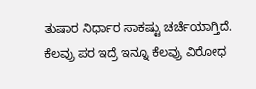ತುಷಾರ ನಿರ್ಧಾರ ಸಾಕಷ್ಟು ಚರ್ಚೆಯಾಗ್ತಿದೆ. ಕೆಲವ್ರು ಪರ ಇದ್ರೆ ಇನ್ನೂ ಕೆಲವ್ರು ವಿರೋಧ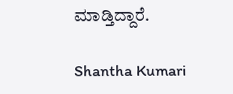ಮಾಡ್ತಿದ್ದಾರೆ.

Shantha Kumari